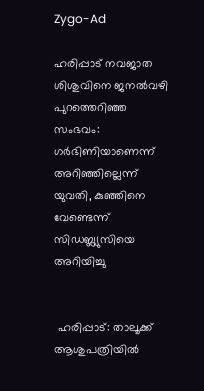Zygo-Ad

ഹരിപ്പാട് നവജാത ശിശുവിനെ ജനൽവഴി പുറത്തെറിഞ്ഞ സംഭവം: ഗർഭിണിയാണെന്ന് അറിഞ്ഞില്ലെന്ന് യുവതി, കുഞ്ഞിനെ വേണ്ടെന്ന് സിഡബ്ല്യുസിയെ അറിയിച്ചു


 ഹരിപ്പാട്: താലൂക്ക് ആശുപത്രിയിൽ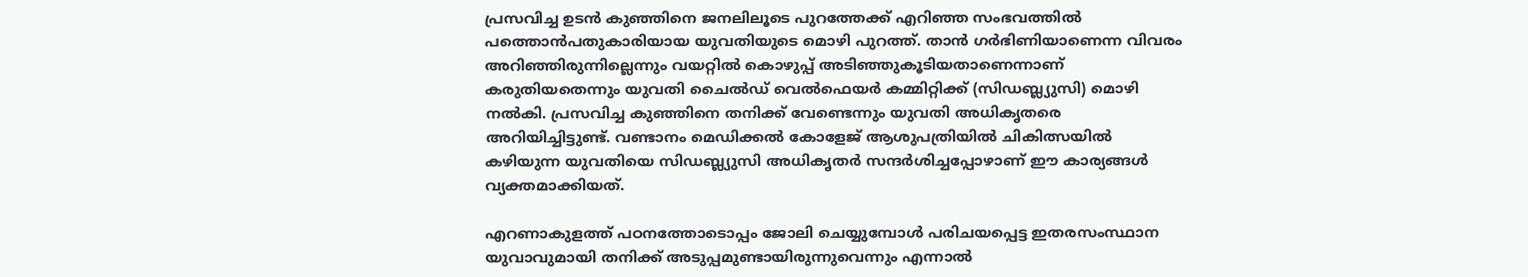പ്രസവിച്ച ഉടൻ കുഞ്ഞിനെ ജനലിലൂടെ പുറത്തേക്ക് എറിഞ്ഞ സംഭവത്തിൽ പത്തൊൻപതുകാരിയായ യുവതിയുടെ മൊഴി പുറത്ത്. താൻ ഗർഭിണിയാണെന്ന വിവരം അറിഞ്ഞിരുന്നില്ലെന്നും വയറ്റിൽ കൊഴുപ്പ് അടിഞ്ഞുകൂടിയതാണെന്നാണ് കരുതിയതെന്നും യുവതി ചൈൽഡ് വെൽഫെയർ കമ്മിറ്റിക്ക് (സിഡബ്ല്യുസി) മൊഴി നൽകി. പ്രസവിച്ച കുഞ്ഞിനെ തനിക്ക് വേണ്ടെന്നും യുവതി അധികൃതരെ അറിയിച്ചിട്ടുണ്ട്. വണ്ടാനം മെഡിക്കൽ കോളേജ് ആശുപത്രിയിൽ ചികിത്സയിൽ കഴിയുന്ന യുവതിയെ സിഡബ്ല്യുസി അധികൃതർ സന്ദർശിച്ചപ്പോഴാണ് ഈ കാര്യങ്ങൾ വ്യക്തമാക്കിയത്.

എറണാകുളത്ത് പഠനത്തോടൊപ്പം ജോലി ചെയ്യുമ്പോൾ പരിചയപ്പെട്ട ഇതരസംസ്ഥാന യുവാവുമായി തനിക്ക് അടുപ്പമുണ്ടായിരുന്നുവെന്നും എന്നാൽ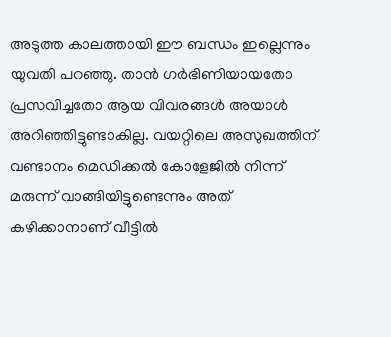അടുത്ത കാലത്തായി ഈ ബന്ധം ഇല്ലെന്നും യുവതി പറഞ്ഞു. താൻ ഗർഭിണിയായതോ പ്രസവിച്ചതോ ആയ വിവരങ്ങൾ അയാൾ അറിഞ്ഞിട്ടുണ്ടാകില്ല. വയറ്റിലെ അസുഖത്തിന് വണ്ടാനം മെഡിക്കൽ കോളേജിൽ നിന്ന് മരുന്ന് വാങ്ങിയിട്ടുണ്ടെന്നും അത് കഴിക്കാനാണ് വീട്ടിൽ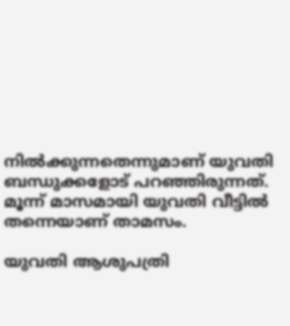നിൽക്കുന്നതെന്നുമാണ് യുവതി ബന്ധുക്കളോട് പറഞ്ഞിരുന്നത്. മൂന്ന് മാസമായി യുവതി വീട്ടിൽ തന്നെയാണ് താമസം.

യുവതി ആശുപത്രി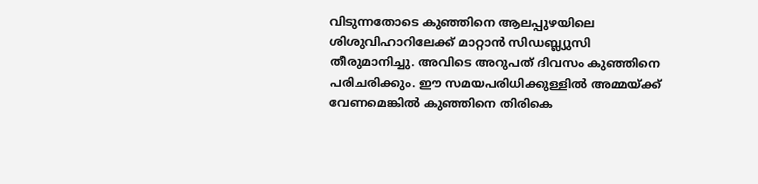വിടുന്നതോടെ കുഞ്ഞിനെ ആലപ്പുഴയിലെ ശിശുവിഹാറിലേക്ക് മാറ്റാൻ സിഡബ്ല്യുസി തീരുമാനിച്ചു. അവിടെ അറുപത് ദിവസം കുഞ്ഞിനെ പരിചരിക്കും. ഈ സമയപരിധിക്കുള്ളിൽ അമ്മയ്ക്ക് വേണമെങ്കിൽ കുഞ്ഞിനെ തിരികെ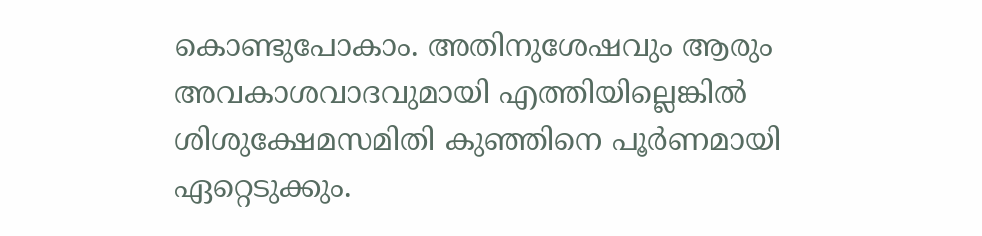കൊണ്ടുപോകാം. അതിനുശേഷവും ആരും അവകാശവാദവുമായി എത്തിയില്ലെങ്കിൽ ശിശുക്ഷേമസമിതി കുഞ്ഞിനെ പൂർണമായി ഏറ്റെടുക്കും.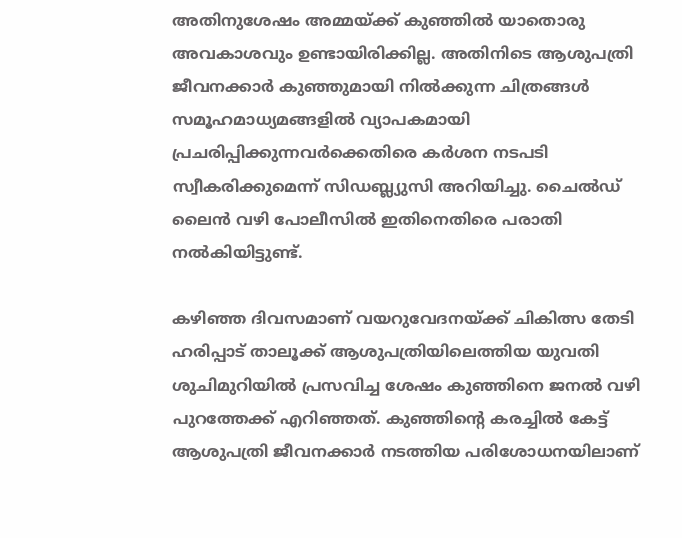അതിനുശേഷം അമ്മയ്ക്ക് കുഞ്ഞിൽ യാതൊരു അവകാശവും ഉണ്ടായിരിക്കില്ല. അതിനിടെ ആശുപത്രി ജീവനക്കാർ കുഞ്ഞുമായി നിൽക്കുന്ന ചിത്രങ്ങൾ സമൂഹമാധ്യമങ്ങളിൽ വ്യാപകമായി പ്രചരിപ്പിക്കുന്നവർക്കെതിരെ കർശന നടപടി സ്വീകരിക്കുമെന്ന് സിഡബ്ല്യുസി അറിയിച്ചു. ചൈൽഡ് ലൈൻ വഴി പോലീസിൽ ഇതിനെതിരെ പരാതി നൽകിയിട്ടുണ്ട്.

കഴിഞ്ഞ ദിവസമാണ് വയറുവേദനയ്ക്ക് ചികിത്സ തേടി ഹരിപ്പാട് താലൂക്ക് ആശുപത്രിയിലെത്തിയ യുവതി ശുചിമുറിയിൽ പ്രസവിച്ച ശേഷം കുഞ്ഞിനെ ജനൽ വഴി പുറത്തേക്ക് എറിഞ്ഞത്. കുഞ്ഞിന്റെ കരച്ചിൽ കേട്ട് ആശുപത്രി ജീവനക്കാർ നടത്തിയ പരിശോധനയിലാണ്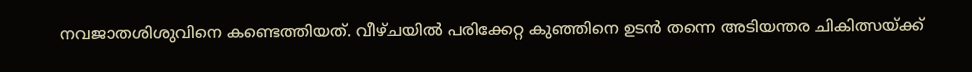നവജാതശിശുവിനെ കണ്ടെത്തിയത്. വീഴ്ചയിൽ പരിക്കേറ്റ കുഞ്ഞിനെ ഉടൻ തന്നെ അടിയന്തര ചികിത്സയ്ക്ക്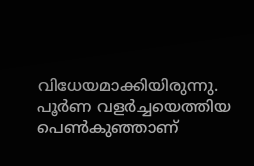വിധേയമാക്കിയിരുന്നു. പൂർണ വളർച്ചയെത്തിയ പെൺകുഞ്ഞാണ്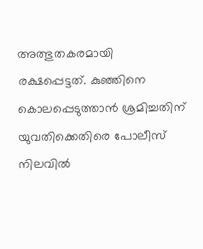അത്ഭുതകരമായി രക്ഷപ്പെട്ടത്. കുഞ്ഞിനെ കൊലപ്പെടുത്താൻ ശ്രമിച്ചതിന് യുവതിക്കെതിരെ പോലീസ് നിലവിൽ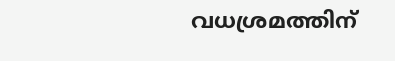വധശ്രമത്തിന്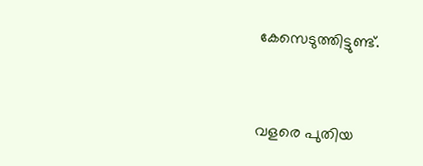കേസെടുത്തിട്ടുണ്ട്.



വളരെ പുതിയ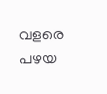വളരെ പഴയ